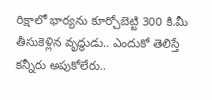రిక్షాలో భార్యను కూర్చోబెట్టి 300 కి.మీ తీసుకెళ్లిన వృద్ధుడు.. ఎందుకో తెలిస్తే కన్నీరు అపుకోలేరు..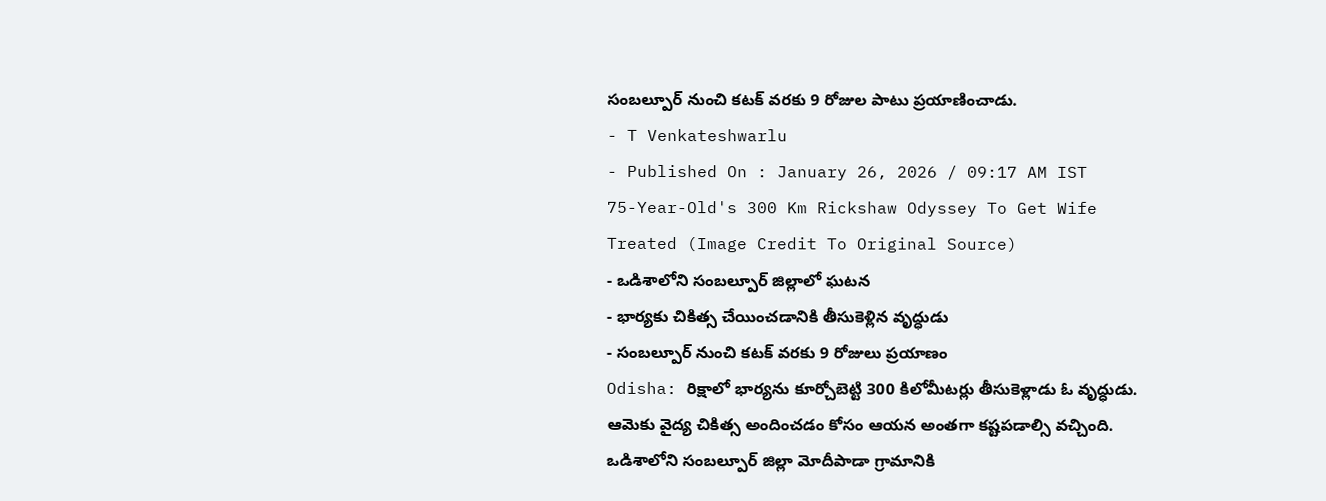సంబల్పూర్ నుంచి కటక్ వరకు 9 రోజుల పాటు ప్రయాణించాడు.
- T Venkateshwarlu
- Published On : January 26, 2026 / 09:17 AM IST
75-Year-Old's 300 Km Rickshaw Odyssey To Get Wife Treated (Image Credit To Original Source)
- ఒడిశాలోని సంబల్పూర్ జిల్లాలో ఘటన
- భార్యకు చికిత్స చేయించడానికి తీసుకెళ్లిన వృద్ధుడు
- సంబల్పూర్ నుంచి కటక్ వరకు 9 రోజులు ప్రయాణం
Odisha: రిక్షాలో భార్యను కూర్చోబెట్టి 300 కిలోమీటర్లు తీసుకెళ్లాడు ఓ వృద్ధుడు. ఆమెకు వైద్య చికిత్స అందించడం కోసం ఆయన అంతగా కష్టపడాల్సి వచ్చింది.
ఒడిశాలోని సంబల్పూర్ జిల్లా మోదీపాడా గ్రామానికి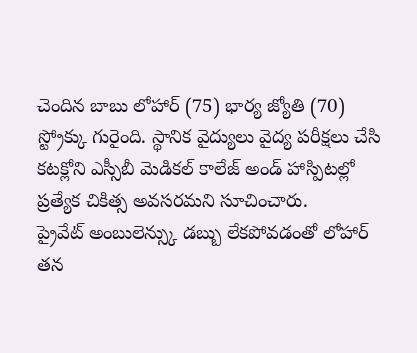చెందిన బాబు లోహార్ (75) భార్య జ్యోతి (70) స్ట్రోక్కు గురైంది. స్థానిక వైద్యులు వైద్య పరీక్షలు చేసి కటక్లోని ఎస్సీబీ మెడికల్ కాలేజ్ అండ్ హాస్పిటల్లో ప్రత్యేక చికిత్స అవసరమని సూచించారు.
ప్రైవేట్ అంబులెన్స్కు డబ్బు లేకపోవడంతో లోహార్ తన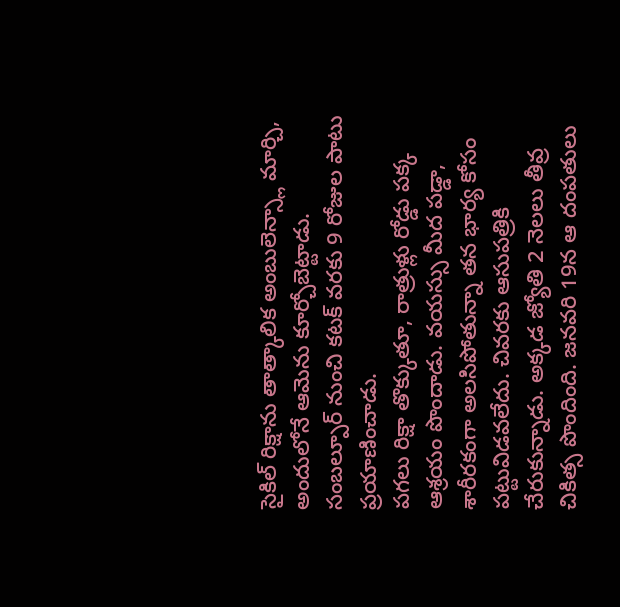సైకిల్ రిక్షాను తాత్కాలిక అంబులెన్స్లా మార్చి, అందులోనే ఆమెను కూర్చోబెట్టాడు. సంబల్పూర్ నుంచి కటక్ వరకు 9 రోజుల పాటు ప్రయాణించాడు.
పగలు రిక్షా తొక్కుతూ, రాత్రుళ్లు రోడ్డు పక్క ఆశ్రయం పొందాడు. వయస్సు మీద పడ్డా, శారీరకంగా అలసిపోతున్నా తన భార్య కోసం పట్టువిడవలేదు. చివరకు ఆసుపత్రికి చేరుకున్నాడు. అక్కడ జ్యోతి 2 నెలలు తీవ్ర చికిత్స పొందింది. జనవరి 19న ఆ దంపతులు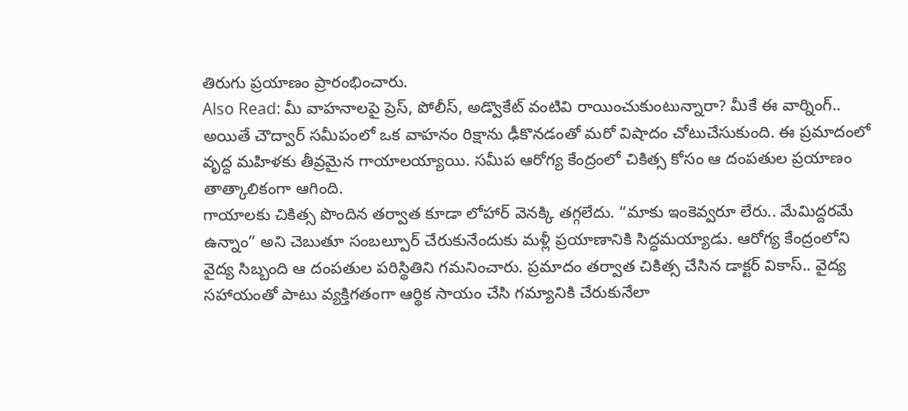తిరుగు ప్రయాణం ప్రారంభించారు.
Also Read: మీ వాహనాలపై ప్రెస్, పోలీస్, అడ్వొకేట్ వంటివి రాయించుకుంటున్నారా? మీకే ఈ వార్నింగ్..
అయితే చౌద్వార్ సమీపంలో ఒక వాహనం రిక్షాను ఢీకొనడంతో మరో విషాదం చోటుచేసుకుంది. ఈ ప్రమాదంలో వృద్ధ మహిళకు తీవ్రమైన గాయాలయ్యాయి. సమీప ఆరోగ్య కేంద్రంలో చికిత్స కోసం ఆ దంపతుల ప్రయాణం తాత్కాలికంగా ఆగింది.
గాయాలకు చికిత్స పొందిన తర్వాత కూడా లోహార్ వెనక్కి తగ్గలేదు. “మాకు ఇంకెవ్వరూ లేరు.. మేమిద్దరమే ఉన్నాం” అని చెబుతూ సంబల్పూర్ చేరుకునేందుకు మళ్లీ ప్రయాణానికి సిద్ధమయ్యాడు. ఆరోగ్య కేంద్రంలోని వైద్య సిబ్బంది ఆ దంపతుల పరిస్థితిని గమనించారు. ప్రమాదం తర్వాత చికిత్స చేసిన డాక్టర్ వికాస్.. వైద్య సహాయంతో పాటు వ్యక్తిగతంగా ఆర్థిక సాయం చేసి గమ్యానికి చేరుకునేలా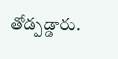తోడ్పడ్డారు.